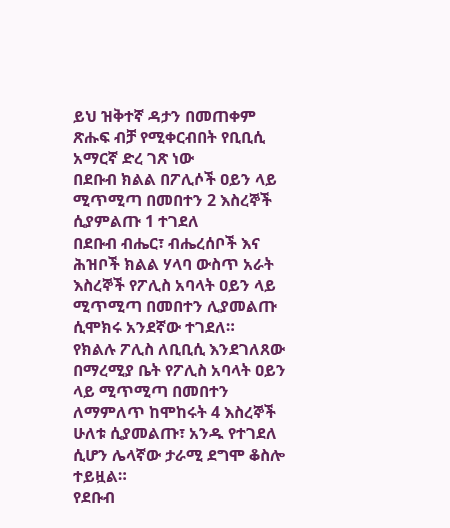ይህ ዝቅተኛ ዳታን በመጠቀም ጽሑፍ ብቻ የሚቀርብበት የቢቢሲ አማርኛ ድረ ገጽ ነው
በደቡብ ክልል በፖሊሶች ዐይን ላይ ሚጥሚጣ በመበተን 2 እስረኞች ሲያምልጡ 1 ተገደለ
በደቡብ ብሔር፣ ብሔረሰቦች እና ሕዝቦች ክልል ሃላባ ውስጥ አራት እስረኞች የፖሊስ አባላት ዐይን ላይ ሚጥሚጣ በመበተን ሊያመልጡ ሲሞክሩ አንደኛው ተገደለ።
የክልሉ ፖሊስ ለቢቢሲ እንደገለጸው በማረሚያ ቤት የፖሊስ አባላት ዐይን ላይ ሚጥሚጣ በመበተን ለማምለጥ ከሞከሩት 4 እስረኞች ሁለቱ ሲያመልጡ፣ አንዱ የተገደለ ሲሆን ሌላኛው ታራሚ ደግሞ ቆስሎ ተይዟል።
የደቡብ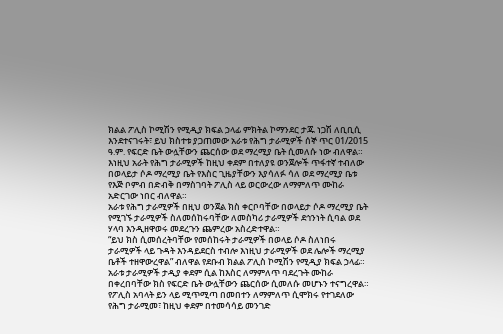ክልል ፖሊስ ኮሚሽን የሚዲያ ክፍል ኃላፊ ምክትል ኮማንደር ታጁ ነጋሽ ለቢቢሲ እንደተናገሩት፣ ይህ ክስተቱ ያጋጠመው አራቱ የሕግ ታራሚዎች ሰኞ ጥር 01/2015 ዓ.ም. የፍርድ ቤት ውሏቸውን ጨርሰው ወደ ማረሚያ ቤት ሲመለሱ ነው ብለዋል።
እነዚህ አራት የሕግ ታራሚዎች ከዚህ ቀደም በተለያዩ ወንጀሎች ጥፋተኛ ተብለው በወላይታ ሶዶ ማረሚያ ቤት የእስር ጊዜያቸውን እያሳለፉ ሳለ ወደ ማረሚያ ቤቱ የእጅ ቦምብ በድብቅ በማስገባት ፖሊስ ላይ ወርውረው ለማምለጥ ሙከራ አድርገው ነበር ብለዋል።
አራቱ የሕግ ታራሚዎች በዚህ ወንጀል ክስ ቀርቦባቸው በወላይታ ሶዶ ማረሚያ ቤት የሚገኙ ታራሚዎች ስለመሰከሩባቸው ለመስካሪ ታራሚዎች ደኅንነት ሲባል ወደ ሃላባ እንዲዘዋወሩ መደረጉን ጨምረው አስረድተዋል።
“ይህ ክስ ሲመሰረትባቸው የመሰከሩት ታራሚዎች በወላይ ሶዶ ስለነበሩ ታራሚዎች ላይ ጉዳት እንዳይደርስ ተብሎ እነዚህ ታራሚዎች ወደ ሌሎች ማረሚያ ቤቶች ተዘዋውረዋል” ብለዋል የደቡብ ክልል ፖሊስ ኮሚሽን የሚዲያ ክፍል ኃላፊ።
አራቱ ታራሚዎች ታዲያ ቀደም ሲል ከእስር ለማምለጥ ባደረጉት ሙከራ በቀረበባቸው ክስ የፍርድ ቤት ውሏቸውን ጨርሰው ሲመለሱ መሆኑን ተናግረዋል።
የፖሊስ አባላት ይን ላይ ሚጥሚጣ በመበተን ለማምለጥ ሲሞክሩ የተገደለው የሕግ ታራሚመ፣ ከዚህ ቀደም በተመሳሳይ መንገድ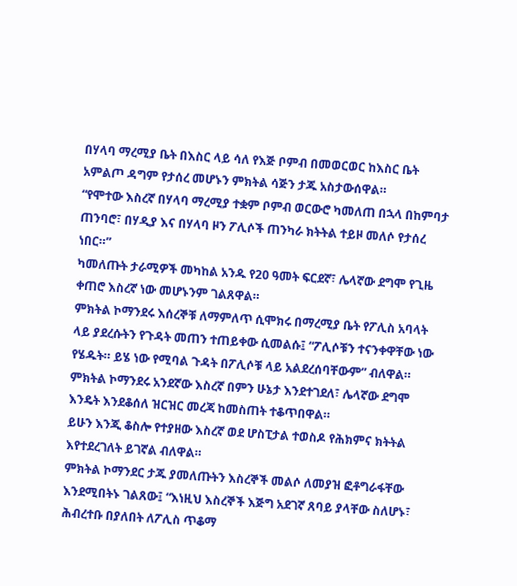በሃላባ ማረሚያ ቤት በእስር ላይ ሳለ የእጅ ቦምብ በመወርወር ከእስር ቤት አምልጦ ዳግም የታሰረ መሆኑን ምክትል ሳጅን ታጁ አስታውሰዋል።
“የሞተው እስረኛ በሃላባ ማረሚያ ተቋም ቦምብ ወርውሮ ካመለጠ በኋላ በከምባታ ጠንባሮ፣ በሃዲያ እና በሃላባ ዞን ፖሊሶች ጠንካራ ክትትል ተይዞ መለሶ የታሰረ ነበር።”
ካመለጡት ታራሚዎች መካከል አንዱ የ20 ዓመት ፍርደኛ፣ ሌላኛው ደግሞ የጊዜ ቀጠሮ እስረኛ ነው መሆኑንም ገልጸዋል።
ምክትል ኮማንደሩ እሰረኞቹ ለማምለጥ ሲሞክሩ በማረሚያ ቤት የፖሊስ አባላት ላይ ያደረሱትን የጉዳት መጠን ተጠይቀው ሲመልሱ፤ “ፖሊሶቹን ተናንቀዋቸው ነው የሄዱት። ይሄ ነው የሚባል ጉዳት በፖሊሶቹ ላይ አልደረሰባቸውም” ብለዋል።
ምክትል ኮማንደሩ አንደኛው እስረኛ በምን ሁኔታ እንደተገደለ፣ ሌላኛው ደግሞ እንዴት እንደቆሰለ ዝርዝር መረጃ ከመስጠት ተቆጥበዋል።
ይሁን እንጂ ቆስሎ የተያዘው እስረኛ ወደ ሆስፒታል ተወስዶ የሕክምና ክትትል እየተደረገለት ይገኛል ብለዋል።
ምክትል ኮማንደር ታጁ ያመለጡትን እስረኞች መልሶ ለመያዝ ፎቶግራፋቸው እንደሚበትኑ ገልጸው፤ “እነዚህ እስረኞች እጅግ አደገኛ ጸባይ ያላቸው ስለሆኑ፣ ሕብረተቡ በያለበት ለፖሊስ ጥቆማ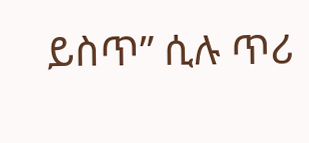ይስጥ” ሲሉ ጥሪ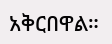አቅርበዋል።